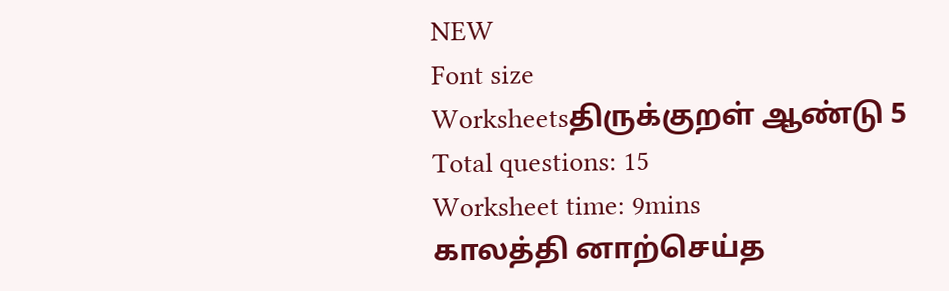NEW
Font size
Worksheetsதிருக்குறள் ஆண்டு 5
Total questions: 15
Worksheet time: 9mins
காலத்தி னாற்செய்த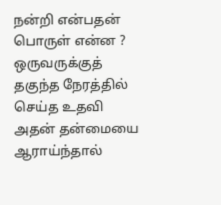நன்றி என்பதன் பொருள் என்ன ?
ஒருவருக்குத் தகுந்த நேரத்தில் செய்த உதவி
அதன் தன்மையை ஆராய்ந்தால்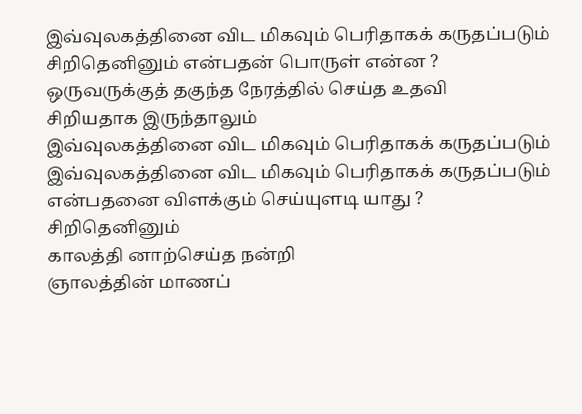இவ்வுலகத்தினை விட மிகவும் பெரிதாகக் கருதப்படும்
சிறிதெனினும் என்பதன் பொருள் என்ன ?
ஒருவருக்குத் தகுந்த நேரத்தில் செய்த உதவி
சிறியதாக இருந்தாலும்
இவ்வுலகத்தினை விட மிகவும் பெரிதாகக் கருதப்படும்
இவ்வுலகத்தினை விட மிகவும் பெரிதாகக் கருதப்படும் என்பதனை விளக்கும் செய்யுளடி யாது ?
சிறிதெனினும்
காலத்தி னாற்செய்த நன்றி
ஞாலத்தின் மாணப்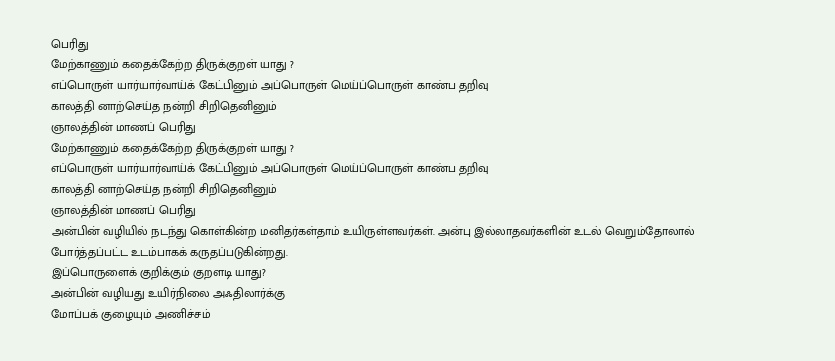பெரிது
மேற்காணும் கதைக்கேற்ற திருக்குறள் யாது ?
எப்பொருள் யார்யார்வாய்க் கேட்பினும் அப்பொருள் மெய்ப்பொருள் காண்ப தறிவு
காலத்தி னாற்செய்த நன்றி சிறிதெனினும்
ஞாலத்தின் மாணப் பெரிது
மேற்காணும் கதைக்கேற்ற திருக்குறள் யாது ?
எப்பொருள் யார்யார்வாய்க் கேட்பினும் அப்பொருள் மெய்ப்பொருள் காண்ப தறிவு
காலத்தி னாற்செய்த நன்றி சிறிதெனினும்
ஞாலத்தின் மாணப் பெரிது
அன்பின் வழியில் நடந்து கொள்கின்ற மனிதர்கள்தாம் உயிருள்ளவர்கள். அன்பு இல்லாதவர்களின் உடல் வெறும்தோலால் போர்த்தப்பட்ட உடம்பாகக் கருதப்படுகின்றது.
இப்பொருளைக் குறிக்கும் குறளடி யாது?
அன்பின் வழியது உயிர்நிலை அஃதிலார்க்கு
மோப்பக் குழையும் அணிச்சம்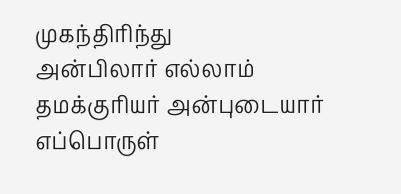முகந்திரிந்து
அன்பிலார் எல்லாம் தமக்குரியர் அன்புடையார்
எப்பொருள்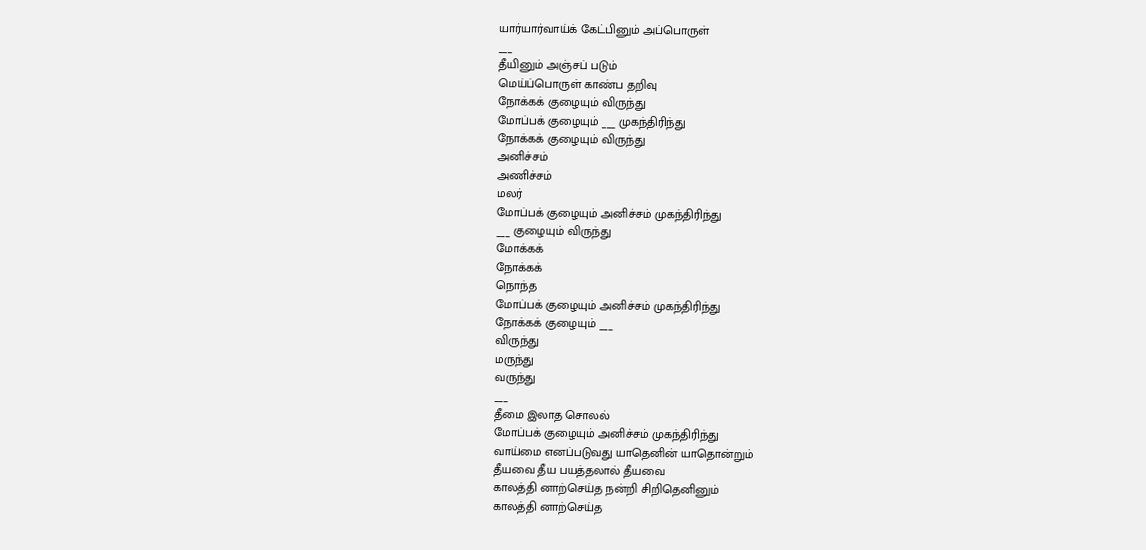யார்யார்வாய்க் கேட்பினும் அப்பொருள்
___
தீயினும் அஞ்சப் படும்
மெய்ப்பொருள் காண்ப தறிவு
நோக்கக் குழையும் விருந்து
மோப்பக் குழையும் ___ முகந்திரிந்து
நோக்கக் குழையும் விருந்து
அனிச்சம்
அணிச்சம்
மலர்
மோப்பக் குழையும் அனிச்சம் முகந்திரிந்து
___ குழையும் விருந்து
மோக்கக்
நோக்கக்
நொந்த
மோப்பக் குழையும் அனிச்சம் முகந்திரிந்து
நோக்கக் குழையும் ___
விருந்து
மருந்து
வருந்து
___
தீமை இலாத சொலல்
மோப்பக் குழையும் அனிச்சம் முகந்திரிந்து
வாய்மை எனப்படுவது யாதெனின் யாதொன்றும்
தீயவை தீய பயத்தலால் தீயவை
காலத்தி னாற்செய்த நன்றி சிறிதெனினும்
காலத்தி னாற்செய்த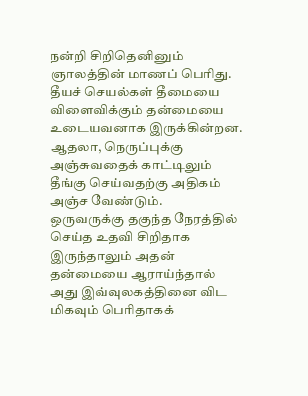நன்றி சிறிதெனினும்
ஞாலத்தின் மாணப் பெரிது.
தீயச் செயல்கள் தீமையை விளைவிக்கும் தன்மையை உடையவனாக இருக்கின்றன. ஆதலா, நெருப்புக்கு அஞ்சுவதைக் காட்டிலும் தீங்கு செய்வதற்கு அதிகம் அஞ்ச வேண்டும்.
ஒருவருக்கு தகுந்த நேரத்தில் செய்த உதவி சிறிதாக இருந்தாலும் அதன் தன்மையை ஆராய்ந்தால் அது இவ்வுலகத்தினை விட மிகவும் பெரிதாகக்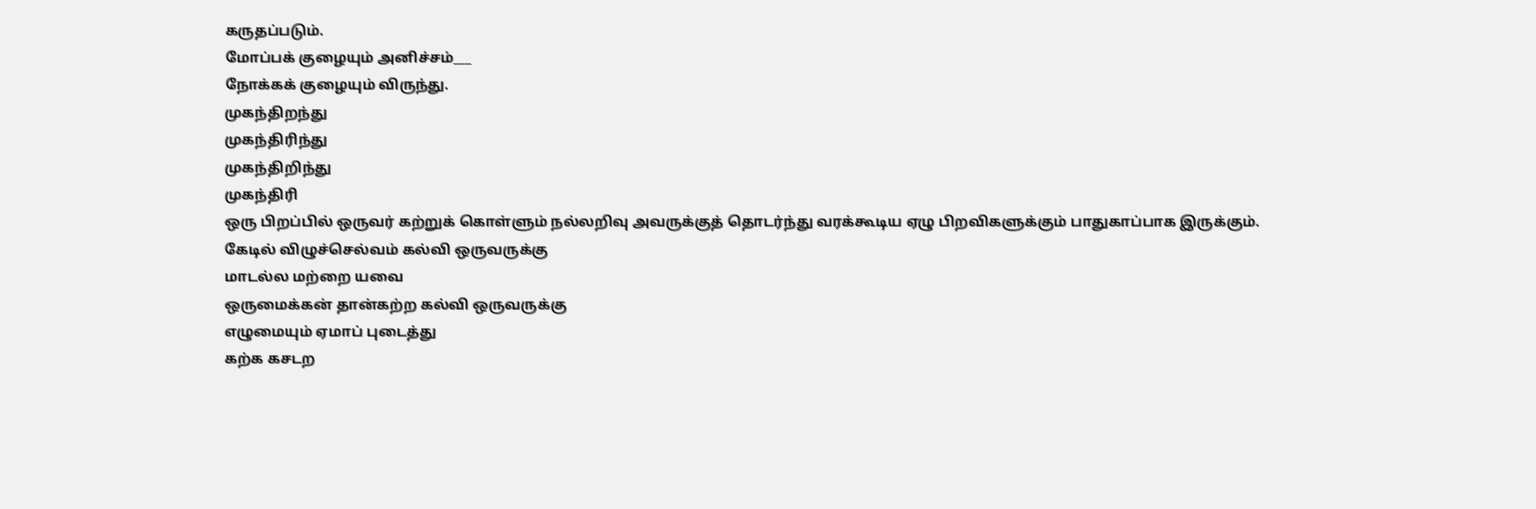கருதப்படும்.
மோப்பக் குழையும் அனிச்சம்___
நோக்கக் குழையும் விருந்து.
முகந்திறந்து
முகந்திரிந்து
முகந்திறிந்து
முகந்திரி
ஒரு பிறப்பில் ஒருவர் கற்றுக் கொள்ளும் நல்லறிவு அவருக்குத் தொடர்ந்து வரக்கூடிய ஏழு பிறவிகளுக்கும் பாதுகாப்பாக இருக்கும்.
கேடில் விழுச்செல்வம் கல்வி ஒருவருக்கு
மாடல்ல மற்றை யவை
ஒருமைக்கன் தான்கற்ற கல்வி ஒருவருக்கு
எழுமையும் ஏமாப் புடைத்து
கற்க கசடற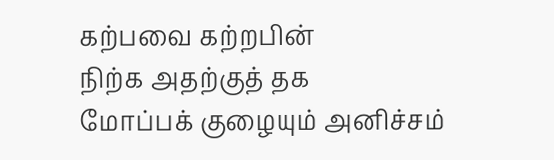கற்பவை கற்றபின்
நிற்க அதற்குத் தக
மோப்பக் குழையும் அனிச்சம்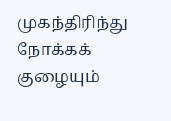முகந்திரிந்து
நோக்கக் குழையும்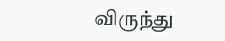விருந்து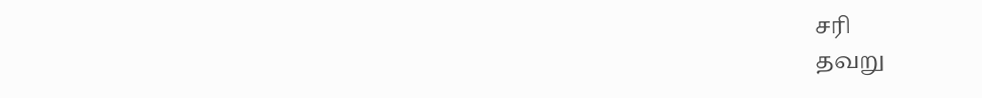சரி
தவறு